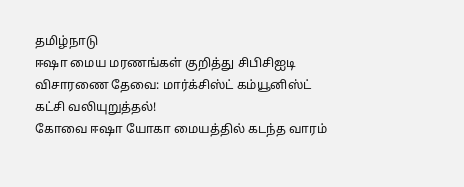தமிழ்நாடு
ஈஷா மைய மரணங்கள் குறித்து சிபிசிஐடி விசாரணை தேவை: மார்க்சிஸ்ட் கம்யூனிஸ்ட் கட்சி வலியுறுத்தல்!
கோவை ஈஷா யோகா மையத்தில் கடந்த வாரம்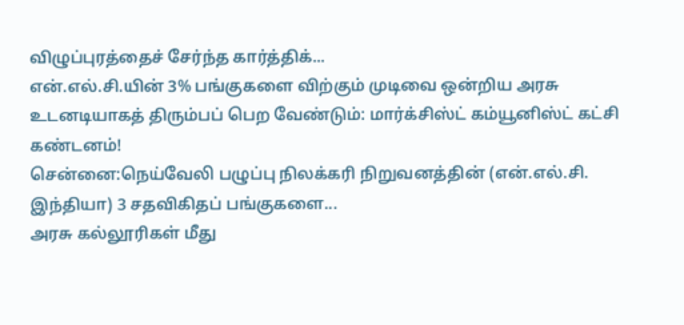விழுப்புரத்தைச் சேர்ந்த கார்த்திக்...
என்.எல்.சி.யின் 3% பங்குகளை விற்கும் முடிவை ஒன்றிய அரசு உடனடியாகத் திரும்பப் பெற வேண்டும்: மார்க்சிஸ்ட் கம்யூனிஸ்ட் கட்சி கண்டனம்!
சென்னை:நெய்வேலி பழுப்பு நிலக்கரி நிறுவனத்தின் (என்.எல்.சி. இந்தியா) 3 சதவிகிதப் பங்குகளை...
அரசு கல்லூரிகள் மீது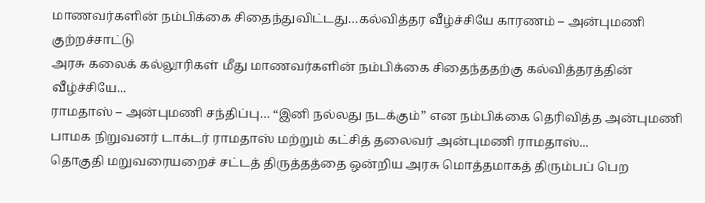மாணவர்களின் நம்பிக்கை சிதைந்துவிட்டது…கல்வித்தர வீழ்ச்சியே காரணம் – அன்புமணி குற்றச்சாட்டு
அரசு கலைக் கல்லூரிகள் மீது மாணவர்களின் நம்பிக்கை சிதைந்ததற்கு கல்வித்தரத்தின் வீழ்ச்சியே...
ராமதாஸ் – அன்புமணி சந்திப்பு… “இனி நல்லது நடக்கும்” என நம்பிக்கை தெரிவித்த அன்புமணி
பாமக நிறுவனர் டாக்டர் ராமதாஸ் மற்றும் கட்சித் தலைவர் அன்புமணி ராமதாஸ்...
தொகுதி மறுவரையறைச் சட்டத் திருத்தத்தை ஒன்றிய அரசு மொத்தமாகத் திரும்பப் பெற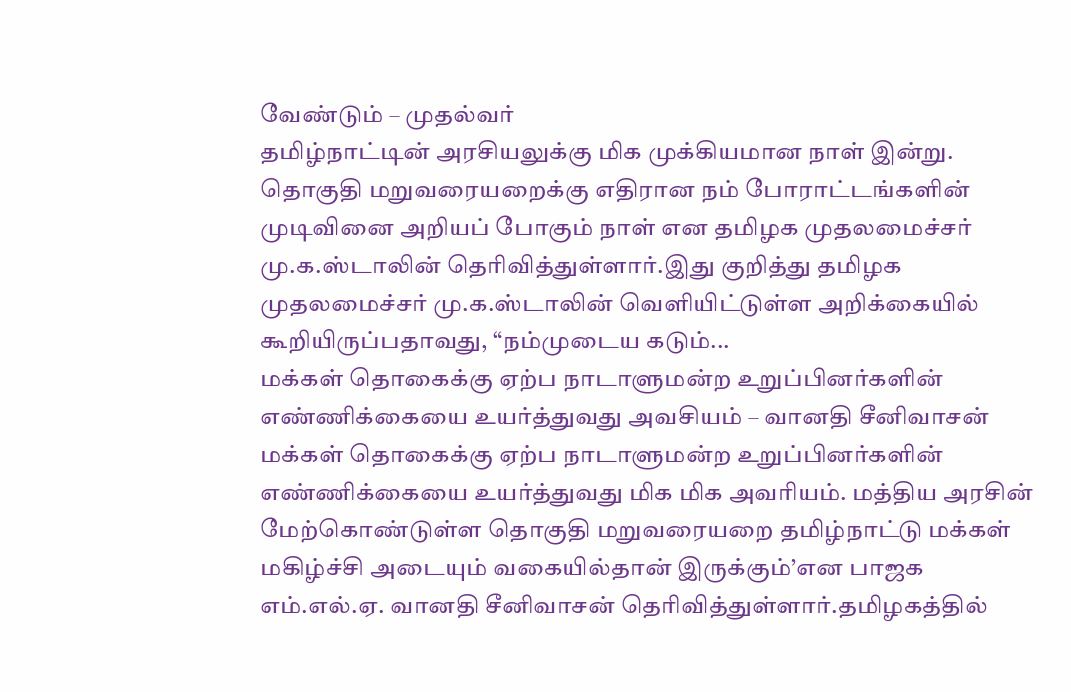வேண்டும் – முதல்வர்
தமிழ்நாட்டின் அரசியலுக்கு மிக முக்கியமான நாள் இன்று. தொகுதி மறுவரையறைக்கு எதிரான நம் போராட்டங்களின் முடிவினை அறியப் போகும் நாள் என தமிழக முதலமைச்சர் மு.க.ஸ்டாலின் தெரிவித்துள்ளார்.இது குறித்து தமிழக முதலமைச்சர் மு.க.ஸ்டாலின் வெளியிட்டுள்ள அறிக்கையில் கூறியிருப்பதாவது, “நம்முடைய கடும்...
மக்கள் தொகைக்கு ஏற்ப நாடாளுமன்ற உறுப்பினர்களின் எண்ணிக்கையை உயர்த்துவது அவசியம் – வானதி சீனிவாசன்
மக்கள் தொகைக்கு ஏற்ப நாடாளுமன்ற உறுப்பினர்களின் எண்ணிக்கையை உயர்த்துவது மிக மிக அவரியம். மத்திய அரசின் மேற்கொண்டுள்ள தொகுதி மறுவரையறை தமிழ்நாட்டு மக்கள் மகிழ்ச்சி அடையும் வகையில்தான் இருக்கும்’என பாஜக எம்.எல்.ஏ. வானதி சீனிவாசன் தெரிவித்துள்ளார்.தமிழகத்தில்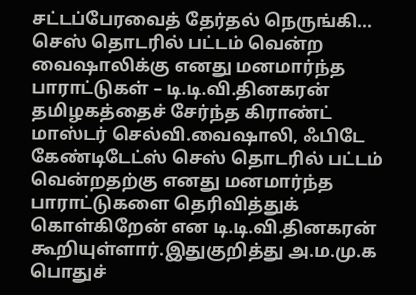சட்டப்பேரவைத் தேர்தல் நெருங்கி...
செஸ் தொடரில் பட்டம் வென்ற வைஷாலிக்கு எனது மனமார்ந்த பாராட்டுகள் – டி.டி.வி.தினகரன்
தமிழகத்தைச் சேர்ந்த கிராண்ட் மாஸ்டர் செல்வி.வைஷாலி, ஃபிடே கேண்டிடேட்ஸ் செஸ் தொடரில் பட்டம் வென்றதற்கு எனது மனமார்ந்த பாராட்டுகளை தெரிவித்துக் கொள்கிறேன் என டி.டி.வி.தினகரன் கூறியுள்ளார்.இதுகுறித்து அ.ம.மு.க பொதுச்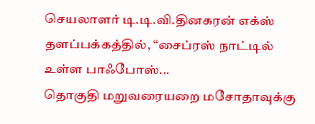செயலாளர் டி.டி.வி.தினகரன் எக்ஸ் தளப்பக்கத்தில், “சைப்ரஸ் நாட்டில் உள்ள பாஃபோஸ்...
தொகுதி மறுவரையறை மசோதாவுக்கு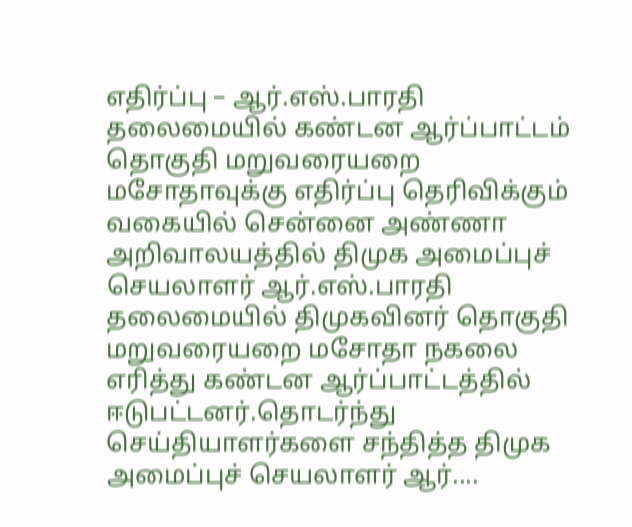எதிர்ப்பு – ஆர்.எஸ்.பாரதி தலைமையில் கண்டன ஆர்ப்பாட்டம்
தொகுதி மறுவரையறை மசோதாவுக்கு எதிர்ப்பு தெரிவிக்கும் வகையில் சென்னை அண்ணா அறிவாலயத்தில் திமுக அமைப்புச் செயலாளர் ஆர்.எஸ்.பாரதி தலைமையில் திமுகவினர் தொகுதி மறுவரையறை மசோதா நகலை எரித்து கண்டன ஆர்ப்பாட்டத்தில் ஈடுபட்டனர்.தொடர்ந்து செய்தியாளர்களை சந்தித்த திமுக அமைப்புச் செயலாளர் ஆர்....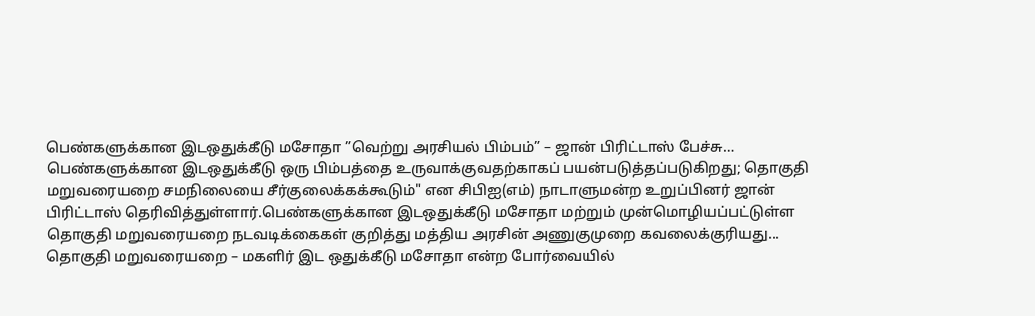பெண்களுக்கான இடஒதுக்கீடு மசோதா ”வெற்று அரசியல் பிம்பம்” – ஜான் பிரிட்டாஸ் பேச்சு…
பெண்களுக்கான இடஒதுக்கீடு ஒரு பிம்பத்தை உருவாக்குவதற்காகப் பயன்படுத்தப்படுகிறது; தொகுதி மறுவரையறை சமநிலையை சீர்குலைக்கக்கூடும்" என சிபிஐ(எம்) நாடாளுமன்ற உறுப்பினர் ஜான் பிரிட்டாஸ் தெரிவித்துள்ளார்.பெண்களுக்கான இடஒதுக்கீடு மசோதா மற்றும் முன்மொழியப்பட்டுள்ள தொகுதி மறுவரையறை நடவடிக்கைகள் குறித்து மத்திய அரசின் அணுகுமுறை கவலைக்குரியது...
தொகுதி மறுவரையறை – மகளிர் இட ஒதுக்கீடு மசோதா என்ற போர்வையில்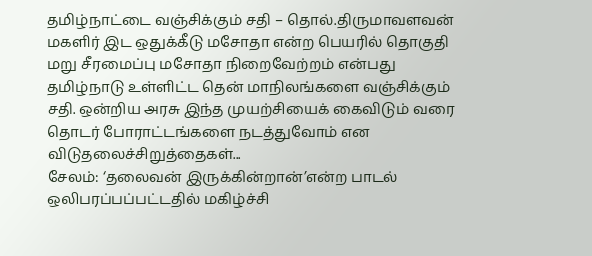தமிழ்நாட்டை வஞ்சிக்கும் சதி – தொல்.திருமாவளவன்
மகளிர் இட ஒதுக்கீடு மசோதா என்ற பெயரில் தொகுதி மறு சீரமைப்பு மசோதா நிறைவேற்றம் என்பது தமிழ்நாடு உள்ளிட்ட தென் மாநிலங்களை வஞ்சிக்கும் சதி. ஒன்றிய அரசு இந்த முயற்சியைக் கைவிடும் வரை தொடர் போராட்டங்களை நடத்துவோம் என விடுதலைச்சிறுத்தைகள்...
சேலம்: ‘தலைவன் இருக்கின்றான்’என்ற பாடல் ஒலிபரப்பப்பட்டதில் மகிழ்ச்சி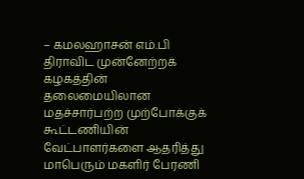– கமலஹாசன் எம்.பி
திராவிட முன்னேற்றக் கழகத்தின் தலைமையிலான மதச்சார்பற்ற முற்போக்குக் கூட்டணியின் வேட்பாளர்களை ஆதரித்து மாபெரும் மகளிர் பேரணி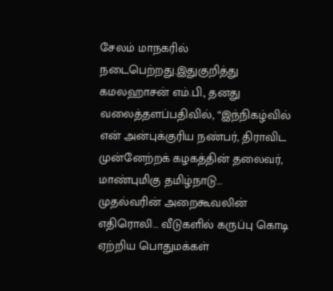சேலம் மாநகரில் நடைபெற்றது.இதுகுறித்து கமலஹாசன் எம்.பி., தனது வலைத்தளப்பதிவில், “இந்நிகழ்வில் என் அன்புக்குரிய நண்பர், திராவிட முன்னேற்றக் கழகத்தின் தலைவர், மாண்புமிகு தமிழ்நாடு...
முதல்வரின் அறைகூவலின் எதிரொலி… வீடுகளில் கருப்பு கொடி ஏற்றிய பொதுமக்கள்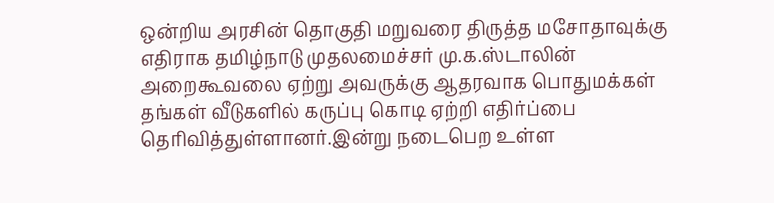ஒன்றிய அரசின் தொகுதி மறுவரை திருத்த மசோதாவுக்கு எதிராக தமிழ்நாடு முதலமைச்சர் மு.க.ஸ்டாலின் அறைகூவலை ஏற்று அவருக்கு ஆதரவாக பொதுமக்கள் தங்கள் வீடுகளில் கருப்பு கொடி ஏற்றி எதிர்ப்பை தெரிவித்துள்ளானர்.இன்று நடைபெற உள்ள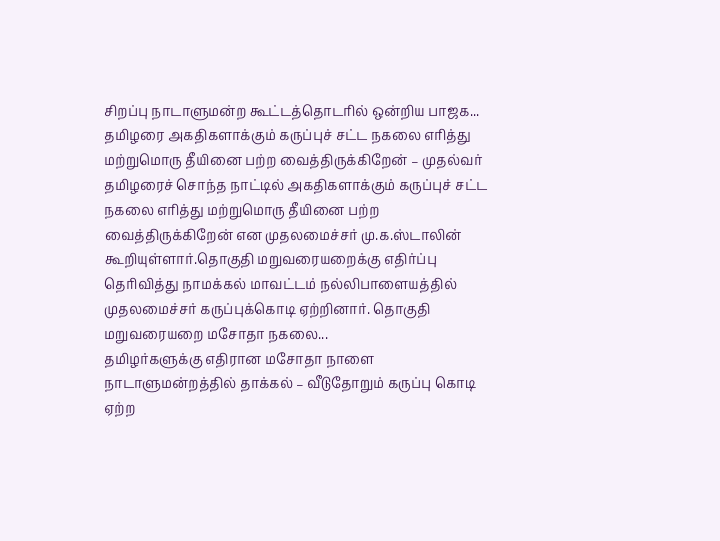சிறப்பு நாடாளுமன்ற கூட்டத்தொடரில் ஒன்றிய பாஜக...
தமிழரை அகதிகளாக்கும் கருப்புச் சட்ட நகலை எரித்து மற்றுமொரு தீயினை பற்ற வைத்திருக்கிறேன் – முதல்வர்
தமிழரைச் சொந்த நாட்டில் அகதிகளாக்கும் கருப்புச் சட்ட நகலை எரித்து மற்றுமொரு தீயினை பற்ற வைத்திருக்கிறேன் என முதலமைச்சர் மு.க.ஸ்டாலின் கூறியுள்ளார்.தொகுதி மறுவரையறைக்கு எதிர்ப்பு தெரிவித்து நாமக்கல் மாவட்டம் நல்லிபாளையத்தில் முதலமைச்சர் கருப்புக்கொடி ஏற்றினார். தொகுதி மறுவரையறை மசோதா நகலை...
தமிழர்களுக்கு எதிரான மசோதா நாளை நாடாளுமன்றத்தில் தாக்கல் – வீடுதோறும் கருப்பு கொடி ஏற்ற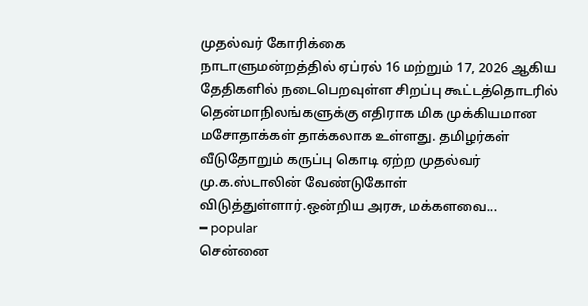முதல்வர் கோரிக்கை
நாடாளுமன்றத்தில் ஏப்ரல் 16 மற்றும் 17, 2026 ஆகிய தேதிகளில் நடைபெறவுள்ள சிறப்பு கூட்டத்தொடரில் தென்மாநிலங்களுக்கு எதிராக மிக முக்கியமான மசோதாக்கள் தாக்கலாக உள்ளது. தமிழர்கள் வீடுதோறும் கருப்பு கொடி ஏற்ற முதல்வர் மு.க.ஸ்டாலின் வேண்டுகோள் விடுத்துள்ளார்.ஒன்றிய அரசு, மக்களவை...
━ popular
சென்னை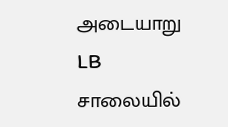அடையாறு LB சாலையில்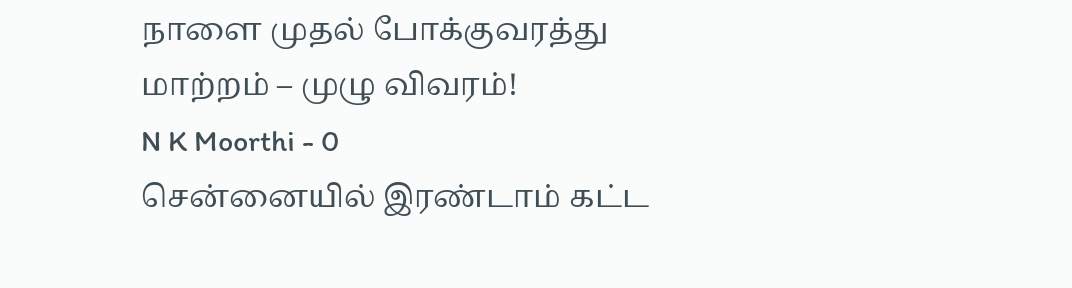நாளை முதல் போக்குவரத்து மாற்றம் – முழு விவரம்!
N K Moorthi - 0
சென்னையில் இரண்டாம் கட்ட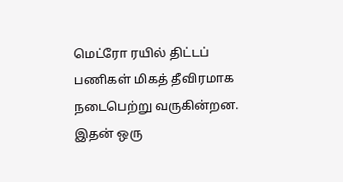மெட்ரோ ரயில் திட்டப் பணிகள் மிகத் தீவிரமாக நடைபெற்று வருகின்றன. இதன் ஒரு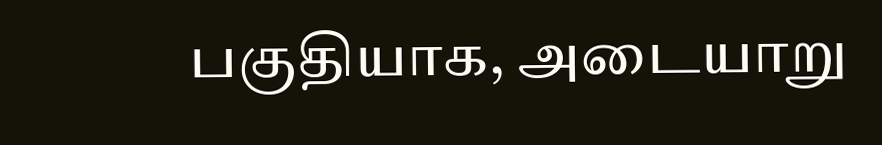பகுதியாக, அடையாறு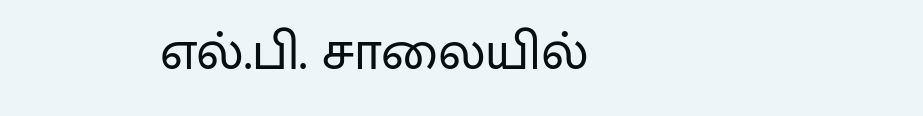எல்.பி. சாலையில்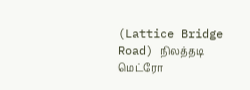(Lattice Bridge Road) நிலத்தடி மெட்ரோ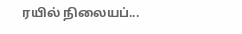ரயில் நிலையப்...